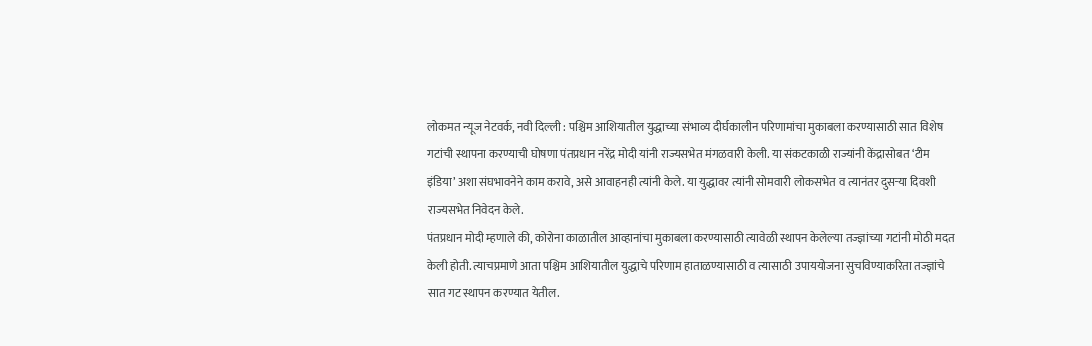लोकमत न्यूज नेटवर्क, नवी दिल्ली : पश्चिम आशियातील युद्धाच्या संभाव्य दीर्घकालीन परिणामांचा मुकाबला करण्यासाठी सात विशेष गटांची स्थापना करण्याची घोषणा पंतप्रधान नरेंद्र मोदी यांनी राज्यसभेत मंगळवारी केली. या संकटकाळी राज्यांनी केंद्रासोबत ‘टीम इंडिया’ अशा संघभावनेने काम करावे, असे आवाहनही त्यांनी केले. या युद्धावर त्यांनी सोमवारी लोकसभेत व त्यानंतर दुसऱ्या दिवशी राज्यसभेत निवेदन केले.
पंतप्रधान मोदी म्हणाले की, कोरोना काळातील आव्हानांचा मुकाबला करण्यासाठी त्यावेळी स्थापन केलेल्या तज्ज्ञांच्या गटांनी मोठी मदत केली होती. त्याचप्रमाणे आता पश्चिम आशियातील युद्धाचे परिणाम हाताळण्यासाठी व त्यासाठी उपाययोजना सुचविण्याकरिता तज्ज्ञांचे सात गट स्थापन करण्यात येतील.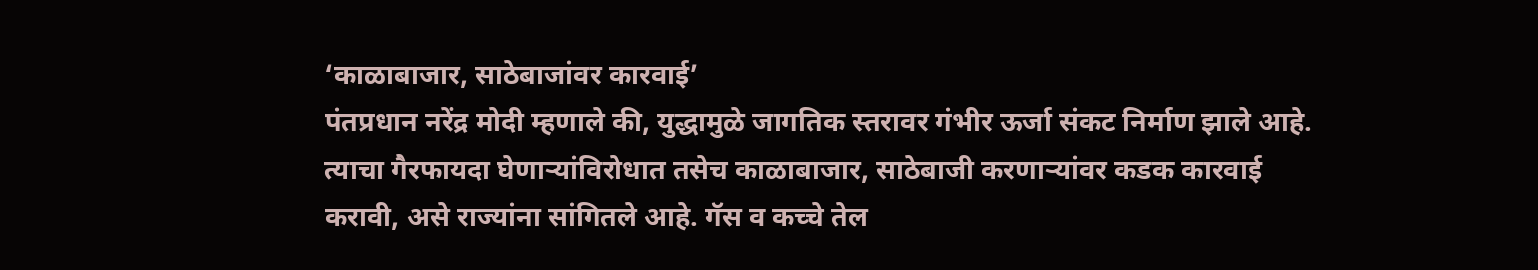‘काळाबाजार, साठेबाजांवर कारवाई’
पंतप्रधान नरेंद्र मोदी म्हणाले की, युद्धामुळे जागतिक स्तरावर गंभीर ऊर्जा संकट निर्माण झाले आहे. त्याचा गैरफायदा घेणाऱ्यांविरोधात तसेच काळाबाजार, साठेबाजी करणाऱ्यांवर कडक कारवाई करावी, असे राज्यांना सांगितले आहे. गॅस व कच्चे तेल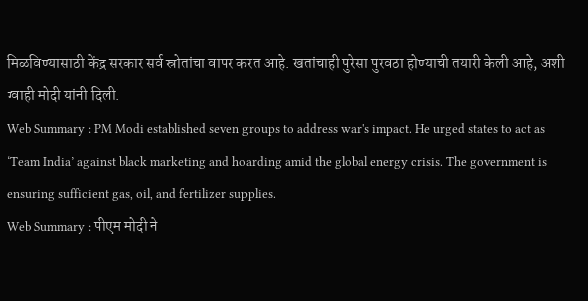मिळविण्यासाठी केंद्र सरकार सर्व स्रोतांचा वापर करत आहे. खतांचाही पुरेसा पुरवठा होण्याची तयारी केली आहे, अशी ग्वाही मोदी यांनी दिली.
Web Summary : PM Modi established seven groups to address war's impact. He urged states to act as ‘Team India’ against black marketing and hoarding amid the global energy crisis. The government is ensuring sufficient gas, oil, and fertilizer supplies.
Web Summary : पीएम मोदी ने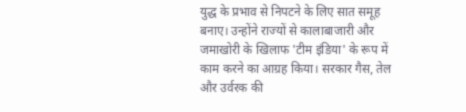युद्ध के प्रभाव से निपटने के लिए सात समूह बनाए। उन्होंने राज्यों से कालाबाजारी और जमाखोरी के खिलाफ 'टीम इंडिया' के रूप में काम करने का आग्रह किया। सरकार गैस, तेल और उर्वरक की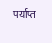पर्याप्त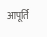आपूर्ति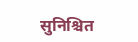सुनिश्चित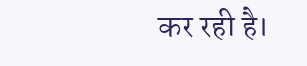कर रही है।